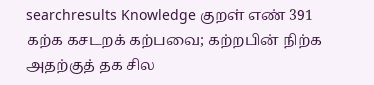searchresults Knowledge குறள் எண் 391 கற்க கசடறக் கற்பவை; கற்றபின் நிற்க அதற்குத் தக சில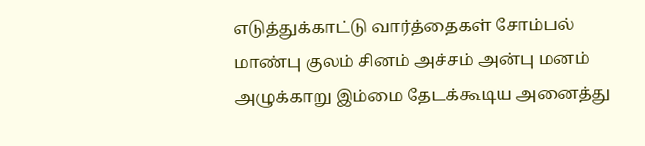எடுத்துக்காட்டு வார்த்தைகள் சோம்பல் மாண்பு குலம் சினம் அச்சம் அன்பு மனம் அழுக்காறு இம்மை தேடக்கூடிய அனைத்து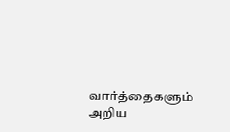வார்த்தைகளும் அறிய